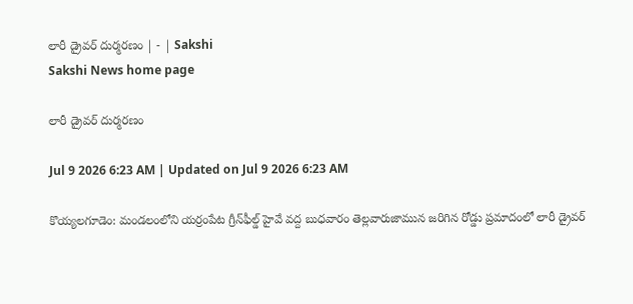లారీ డ్రైవర్‌ దుర్మరణం | - | Sakshi
Sakshi News home page

లారీ డ్రైవర్‌ దుర్మరణం

Jul 9 2026 6:23 AM | Updated on Jul 9 2026 6:23 AM

కొయ్యలగూడెం: మండలంలోని యర్రంపేట గ్రీన్‌ఫీల్డ్‌ హైవే వద్ద బుధవారం తెల్లవారుజామున జరిగిన రోడ్డు ప్రమాదంలో లారీ డ్రైవర్‌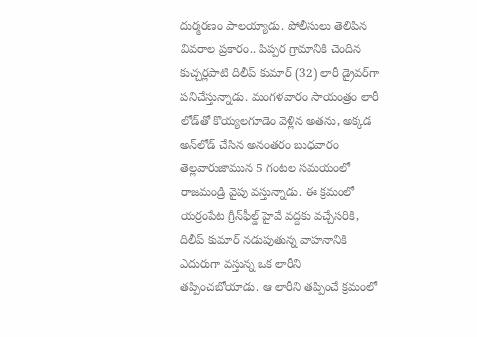దుర్మరణం పాలయ్యాడు. పోలీసులు తెలిపిన వివరాల ప్రకారం.. పిప్పర గ్రామానికి చెందిన కుచ్చర్లపాటి దిలీప్‌ కుమార్‌ (32) లారీ డ్రైవర్‌గా పనిచేస్తున్నాడు. మంగళవారం సాయంత్రం లారీ లోడ్‌తో కొయ్యలగూడెం వెళ్లిన అతను, అక్కడ అన్‌లోడ్‌ చేసిన అనంతరం బుధవారం తెల్లవారుజామున 5 గంటల సమయంలో రాజమండ్రి వైపు వస్తున్నాడు. ఈ క్రమంలో యర్రంపేట గ్రీన్‌ఫీల్డ్‌ హైవే వద్దకు వచ్చేసరికి, దిలీప్‌ కుమార్‌ నడుపుతున్న వాహనానికి ఎదురుగా వస్తున్న ఒక లారీని తప్పించబోయాడు. ఆ లారీని తప్పించే క్రమంలో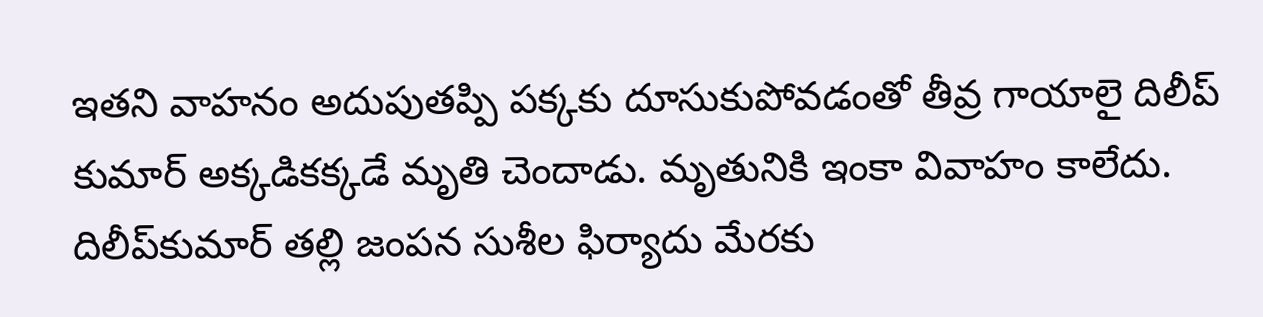ఇతని వాహనం అదుపుతప్పి పక్కకు దూసుకుపోవడంతో తీవ్ర గాయాలై దిలీప్‌ కుమార్‌ అక్కడికక్కడే మృతి చెందాడు. మృతునికి ఇంకా వివాహం కాలేదు. దిలీప్‌కుమార్‌ తల్లి జంపన సుశీల ఫిర్యాదు మేరకు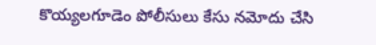కొయ్యలగూడెం పోలీసులు కేసు నమోదు చేసి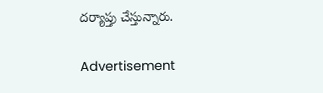దర్యాప్తు చేస్తున్నారు.

Advertisement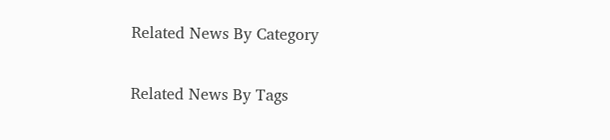Related News By Category

Related News By Tags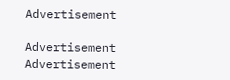Advertisement

Advertisement
Advertisement